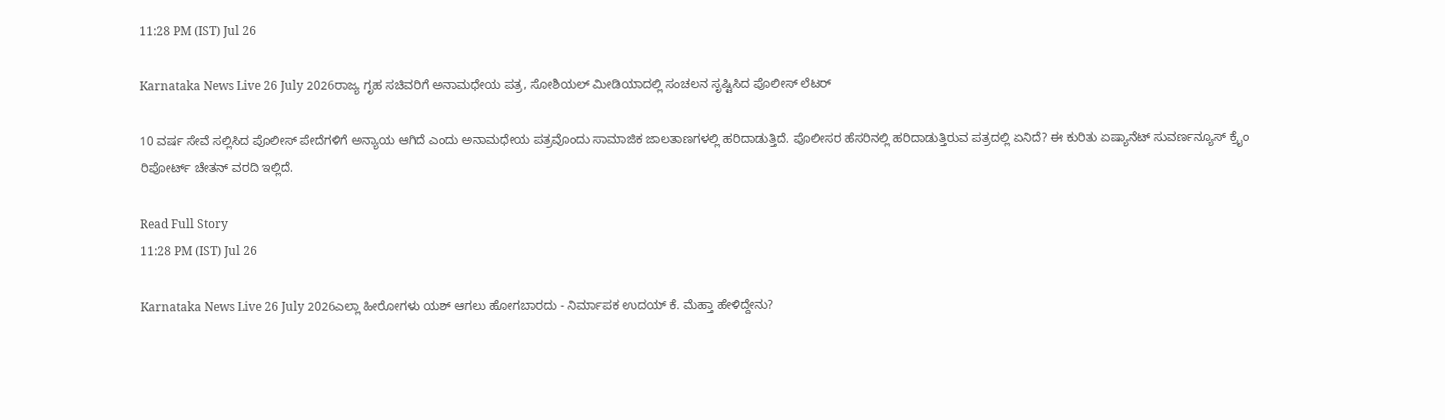11:28 PM (IST) Jul 26

Karnataka News Live 26 July 2026ರಾಜ್ಯ ಗೃಹ ಸಚಿವರಿಗೆ ಅನಾಮಧೇಯ ಪತ್ರ, ಸೋಶಿಯಲ್ ಮೀಡಿಯಾದಲ್ಲಿ ಸಂಚಲನ ಸೃಷ್ಟಿಸಿದ ಪೊಲೀಸ್ ಲೆಟರ್

10 ವರ್ಷ ಸೇವೆ ಸಲ್ಲಿಸಿದ ಪೊಲೀಸ್ ಪೇದೆಗಳಿಗೆ ಅನ್ಯಾಯ ಆಗಿದೆ ಎಂದು ಅನಾಮಧೇಯ ಪತ್ರವೊಂದು ಸಾಮಾಜಿಕ ಜಾಲತಾಣಗಳಲ್ಲಿ ಹರಿದಾಡುತ್ತಿದೆ. ಪೊಲೀಸರ ಹೆಸರಿನಲ್ಲಿ ಹರಿದಾಡುತ್ತಿರುವ ಪತ್ರದಲ್ಲಿ ಏನಿದೆ? ಈ ಕುರಿತು ಏಷ್ಯಾನೆಟ್ ಸುವರ್ಣನ್ಯೂಸ್ ಕ್ರೈಂ ರಿಪೋರ್ಟ್ ಚೇತನ್ ವರದಿ ಇಲ್ಲಿದೆ.

Read Full Story
11:28 PM (IST) Jul 26

Karnataka News Live 26 July 2026ಎಲ್ಲಾ ಹೀರೋಗಳು ಯಶ್ ಆಗಲು ಹೋಗಬಾರದು - ನಿರ್ಮಾಪಕ ಉದಯ್ ಕೆ. ಮೆಹ್ತಾ ಹೇಳಿದ್ದೇನು?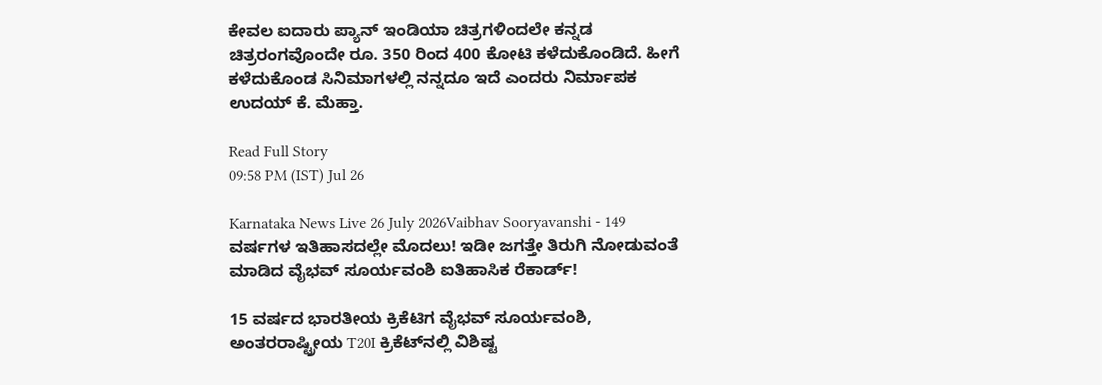ಕೇವಲ ಐದಾರು ಪ್ಯಾನ್‌ ಇಂಡಿಯಾ ಚಿತ್ರಗಳಿಂದಲೇ ಕನ್ನಡ ಚಿತ್ರರಂಗವೊಂದೇ ರೂ. 350 ರಿಂದ 400 ಕೋಟಿ ಕಳೆದುಕೊಂಡಿದೆ. ಹೀಗೆ ಕಳೆದುಕೊಂಡ ಸಿನಿಮಾಗಳಲ್ಲಿ ನನ್ನದೂ ಇದೆ ಎಂದರು ನಿರ್ಮಾಪಕ ಉದಯ್ ಕೆ. ಮೆಹ್ತಾ.

Read Full Story
09:58 PM (IST) Jul 26

Karnataka News Live 26 July 2026Vaibhav Sooryavanshi - 149 ವರ್ಷಗಳ ಇತಿಹಾಸದಲ್ಲೇ ಮೊದಲು! ಇಡೀ ಜಗತ್ತೇ ತಿರುಗಿ ನೋಡುವಂತೆ ಮಾಡಿದ ವೈಭವ್ ಸೂರ್ಯವಂಶಿ ಐತಿಹಾಸಿಕ ರೆಕಾರ್ಡ್!

15 ವರ್ಷದ ಭಾರತೀಯ ಕ್ರಿಕೆಟಿಗ ವೈಭವ್ ಸೂರ್ಯವಂಶಿ, ಅಂತರರಾಷ್ಟ್ರೀಯ T20I ಕ್ರಿಕೆಟ್‌ನಲ್ಲಿ ವಿಶಿಷ್ಟ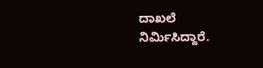ದಾಖಲೆ ನಿರ್ಮಿಸಿದ್ದಾರೆ.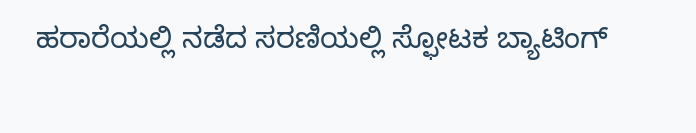ಹರಾರೆಯಲ್ಲಿ ನಡೆದ ಸರಣಿಯಲ್ಲಿ ಸ್ಫೋಟಕ ಬ್ಯಾಟಿಂಗ್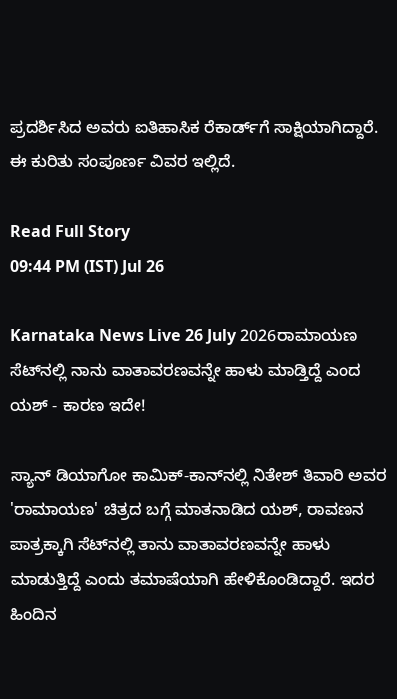ಪ್ರದರ್ಶಿಸಿದ ಅವರು ಐತಿಹಾಸಿಕ ರೆಕಾರ್ಡ್‌ಗೆ ಸಾಕ್ಷಿಯಾಗಿದ್ದಾರೆ. ಈ ಕುರಿತು ಸಂಪೂರ್ಣ ವಿವರ ಇಲ್ಲಿದೆ.

Read Full Story
09:44 PM (IST) Jul 26

Karnataka News Live 26 July 2026ರಾಮಾಯಣ ಸೆಟ್‌ನಲ್ಲಿ ನಾನು ವಾತಾವರಣವನ್ನೇ ಹಾಳು ಮಾಡ್ತಿದ್ದೆ ಎಂದ ಯಶ್ - ಕಾರಣ ಇದೇ!

ಸ್ಯಾನ್ ಡಿಯಾಗೋ ಕಾಮಿಕ್-ಕಾನ್‌ನಲ್ಲಿ ನಿತೇಶ್ ತಿವಾರಿ ಅವರ 'ರಾಮಾಯಣ' ಚಿತ್ರದ ಬಗ್ಗೆ ಮಾತನಾಡಿದ ಯಶ್, ರಾವಣನ ಪಾತ್ರಕ್ಕಾಗಿ ಸೆಟ್‌ನಲ್ಲಿ ತಾನು ವಾತಾವರಣವನ್ನೇ ಹಾಳು ಮಾಡುತ್ತಿದ್ದೆ ಎಂದು ತಮಾಷೆಯಾಗಿ ಹೇಳಿಕೊಂಡಿದ್ದಾರೆ. ಇದರ ಹಿಂದಿನ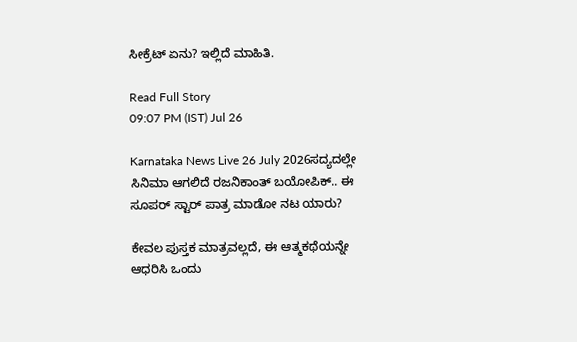ಸೀಕ್ರೆಟ್ ಏನು? ಇಲ್ಲಿದೆ ಮಾಹಿತಿ.

Read Full Story
09:07 PM (IST) Jul 26

Karnataka News Live 26 July 2026ಸದ್ಯದಲ್ಲೇ ಸಿನಿಮಾ ಆಗಲಿದೆ ರಜನಿಕಾಂತ್ ಬಯೋಪಿಕ್.. ಈ ಸೂಪರ್ ಸ್ಟಾರ್ ಪಾತ್ರ ಮಾಡೋ ನಟ ಯಾರು?

ಕೇವಲ ಪುಸ್ತಕ ಮಾತ್ರವಲ್ಲದೆ, ಈ ಆತ್ಮಕಥೆಯನ್ನೇ ಆಧರಿಸಿ ಒಂದು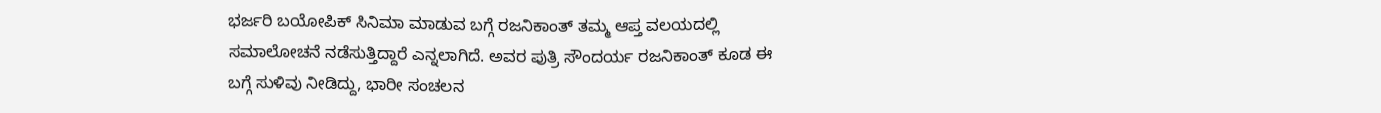ಭರ್ಜರಿ ಬಯೋಪಿಕ್ ಸಿನಿಮಾ ಮಾಡುವ ಬಗ್ಗೆ ರಜನಿಕಾಂತ್ ತಮ್ಮ ಆಪ್ತ ವಲಯದಲ್ಲಿ ಸಮಾಲೋಚನೆ ನಡೆಸುತ್ತಿದ್ದಾರೆ ಎನ್ನಲಾಗಿದೆ. ಅವರ ಪುತ್ರಿ ಸೌಂದರ್ಯ ರಜನಿಕಾಂತ್ ಕೂಡ ಈ ಬಗ್ಗೆ ಸುಳಿವು ನೀಡಿದ್ದು, ಭಾರೀ ಸಂಚಲನ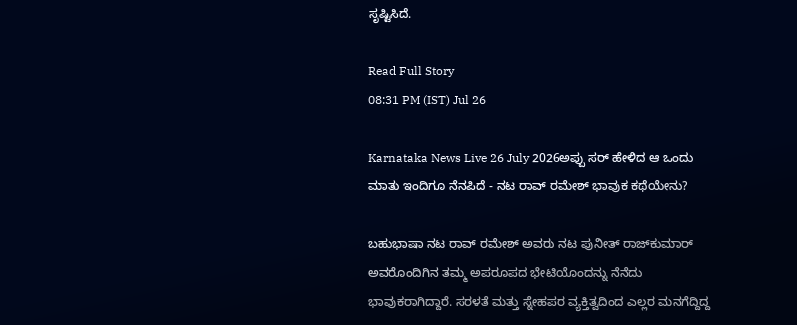ಸೃಷ್ಟಿಸಿದೆ.

Read Full Story
08:31 PM (IST) Jul 26

Karnataka News Live 26 July 2026ಅಪ್ಪು ಸರ್ ಹೇಳಿದ ಆ ಒಂದು ಮಾತು ಇಂದಿಗೂ ನೆನಪಿದೆ - ನಟ ರಾವ್ ರಮೇಶ್ ಭಾವುಕ ಕಥೆಯೇನು?

ಬಹುಭಾಷಾ ನಟ ರಾವ್ ರಮೇಶ್ ಅವರು ನಟ ಪುನೀತ್ ರಾಜ್‌ಕುಮಾರ್ ಅವರೊಂದಿಗಿನ ತಮ್ಮ ಅಪರೂಪದ ಭೇಟಿಯೊಂದನ್ನು ನೆನೆದು ಭಾವುಕರಾಗಿದ್ದಾರೆ. ಸರಳತೆ ಮತ್ತು ಸ್ನೇಹಪರ ವ್ಯಕ್ತಿತ್ವದಿಂದ ಎಲ್ಲರ ಮನಗೆದ್ದಿದ್ದ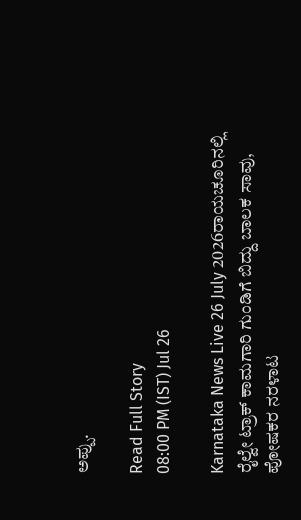ಅಪ್ಪು.

Read Full Story
08:00 PM (IST) Jul 26

Karnataka News Live 26 July 2026ರಾಯಚೂರಿನಲ್ಲಿ ರೈಲ್ವೇ ಟ್ರಾಕ್ ಕಾಮಗಾರಿ ಗುಂಡಿಗೆ ಬಿದ್ದು ಬಾಲಕ ಸಾವು, ಪೋಷಕರ ನರಳಾಟ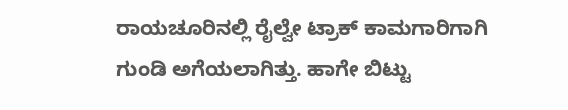ರಾಯಚೂರಿನಲ್ಲಿ ರೈಲ್ವೇ ಟ್ರಾಕ್ ಕಾಮಗಾರಿಗಾಗಿ ಗುಂಡಿ ಅಗೆಯಲಾಗಿತ್ತು. ಹಾಗೇ ಬಿಟ್ಟು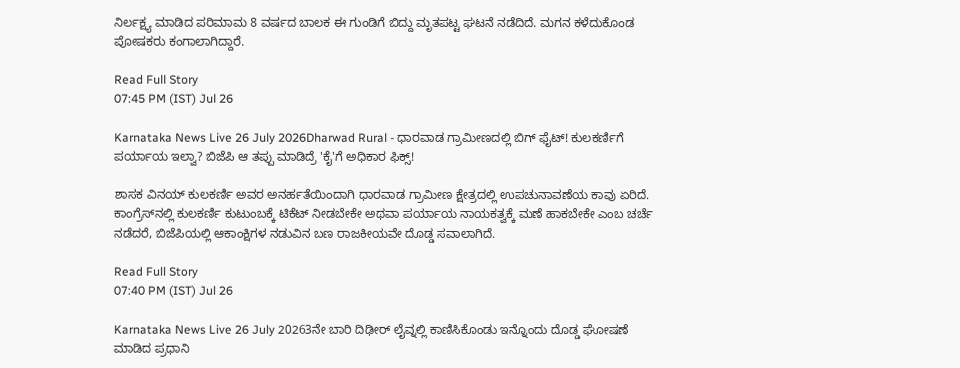ನಿರ್ಲಕ್ಷ್ಯ ಮಾಡಿದ ಪರಿಮಾಮ 8 ವರ್ಷದ ಬಾಲಕ ಈ ಗುಂಡಿಗೆ ಬಿದ್ದು ಮೃತಪಟ್ಟ ಘಟನೆ ನಡೆದಿದೆ. ಮಗನ ಕಳೆದುಕೊಂಡ ಪೋಷಕರು ಕಂಗಾಲಾಗಿದ್ದಾರೆ.

Read Full Story
07:45 PM (IST) Jul 26

Karnataka News Live 26 July 2026Dharwad Rural - ಧಾರವಾಡ ಗ್ರಾಮೀಣದಲ್ಲಿ ಬಿಗ್‌ ಫೈಟ್! ಕುಲಕರ್ಣಿಗೆ ಪರ್ಯಾಯ ಇಲ್ವಾ? ಬಿಜೆಪಿ ಆ ತಪ್ಪು ಮಾಡಿದ್ರೆ 'ಕೈ'ಗೆ ಅಧಿಕಾರ ಫಿಕ್ಸ್‌!

ಶಾಸಕ ವಿನಯ್ ಕುಲಕರ್ಣಿ ಅವರ ಅನರ್ಹತೆಯಿಂದಾಗಿ ಧಾರವಾಡ ಗ್ರಾಮೀಣ ಕ್ಷೇತ್ರದಲ್ಲಿ ಉಪಚುನಾವಣೆಯ ಕಾವು ಏರಿದೆ. ಕಾಂಗ್ರೆಸ್‌ನಲ್ಲಿ ಕುಲಕರ್ಣಿ ಕುಟುಂಬಕ್ಕೆ ಟಿಕೆಟ್ ನೀಡಬೇಕೇ ಅಥವಾ ಪರ್ಯಾಯ ನಾಯಕತ್ವಕ್ಕೆ ಮಣೆ ಹಾಕಬೇಕೇ ಎಂಬ ಚರ್ಚೆ ನಡೆದರೆ, ಬಿಜೆಪಿಯಲ್ಲಿ ಆಕಾಂಕ್ಷಿಗಳ ನಡುವಿನ ಬಣ ರಾಜಕೀಯವೇ ದೊಡ್ಡ ಸವಾಲಾಗಿದೆ.

Read Full Story
07:40 PM (IST) Jul 26

Karnataka News Live 26 July 20263ನೇ ಬಾರಿ ದಿಢೀರ್ ಲೈವ್ನಲ್ಲಿ ಕಾಣಿಸಿಕೊಂಡು ಇನ್ನೊಂದು ದೊಡ್ಡ ಘೋಷಣೆ ಮಾಡಿದ ಪ್ರಧಾನಿ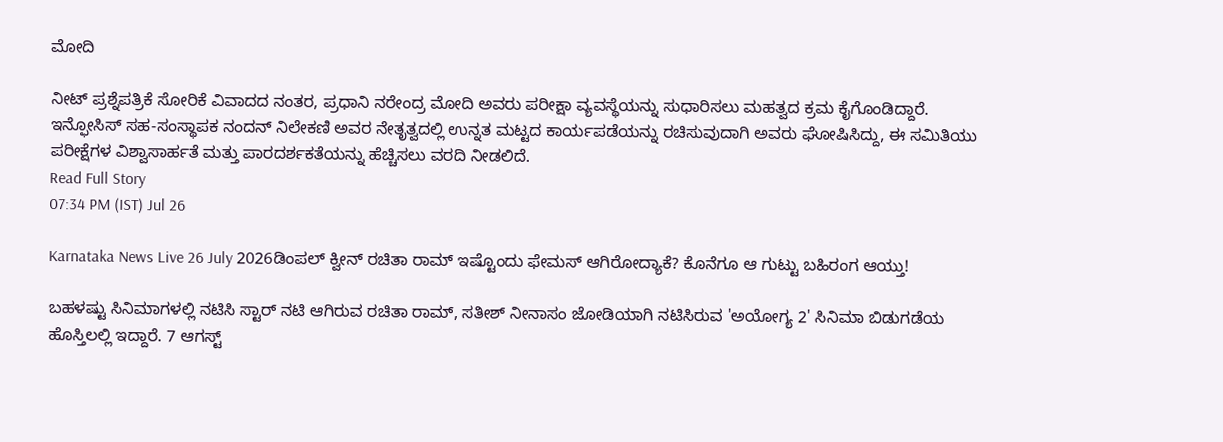ಮೋದಿ

ನೀಟ್‌ ಪ್ರಶ್ನೆಪತ್ರಿಕೆ ಸೋರಿಕೆ ವಿವಾದದ ನಂತರ, ಪ್ರಧಾನಿ ನರೇಂದ್ರ ಮೋದಿ ಅವರು ಪರೀಕ್ಷಾ ವ್ಯವಸ್ಥೆಯನ್ನು ಸುಧಾರಿಸಲು ಮಹತ್ವದ ಕ್ರಮ ಕೈಗೊಂಡಿದ್ದಾರೆ. ಇನ್ಫೋಸಿಸ್ ಸಹ-ಸಂಸ್ಥಾಪಕ ನಂದನ್ ನಿಲೇಕಣಿ ಅವರ ನೇತೃತ್ವದಲ್ಲಿ ಉನ್ನತ ಮಟ್ಟದ ಕಾರ್ಯಪಡೆಯನ್ನು ರಚಿಸುವುದಾಗಿ ಅವರು ಘೋಷಿಸಿದ್ದು, ಈ ಸಮಿತಿಯು ಪರೀಕ್ಷೆಗಳ ವಿಶ್ವಾಸಾರ್ಹತೆ ಮತ್ತು ಪಾರದರ್ಶಕತೆಯನ್ನು ಹೆಚ್ಚಿಸಲು ವರದಿ ನೀಡಲಿದೆ.
Read Full Story
07:34 PM (IST) Jul 26

Karnataka News Live 26 July 2026ಡಿಂಪಲ್ ಕ್ವೀನ್ ರಚಿತಾ ರಾಮ್ ಇಷ್ಟೊಂದು ಫೇಮಸ್ ಆಗಿರೋದ್ಯಾಕೆ? ಕೊನೆಗೂ ಆ ಗುಟ್ಟು ಬಹಿರಂಗ ಆಯ್ತು!

ಬಹಳಷ್ಟು ಸಿನಿಮಾಗಳಲ್ಲಿ ನಟಿಸಿ ಸ್ಟಾರ್ ನಟಿ ಆಗಿರುವ ರಚಿತಾ ರಾಮ್, ಸತೀಶ್ ನೀನಾಸಂ ಜೋಡಿಯಾಗಿ ನಟಿಸಿರುವ 'ಅಯೋಗ್ಯ 2' ಸಿನಿಮಾ ಬಿಡುಗಡೆಯ ಹೊಸ್ತಿಲಲ್ಲಿ ಇದ್ದಾರೆ. 7 ಆಗಸ್ಟ್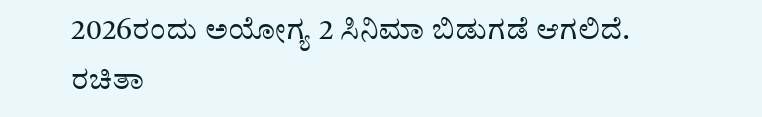2026ರಂದು ಅಯೋಗ್ಯ 2 ಸಿನಿಮಾ ಬಿಡುಗಡೆ ಆಗಲಿದೆ. ರಚಿತಾ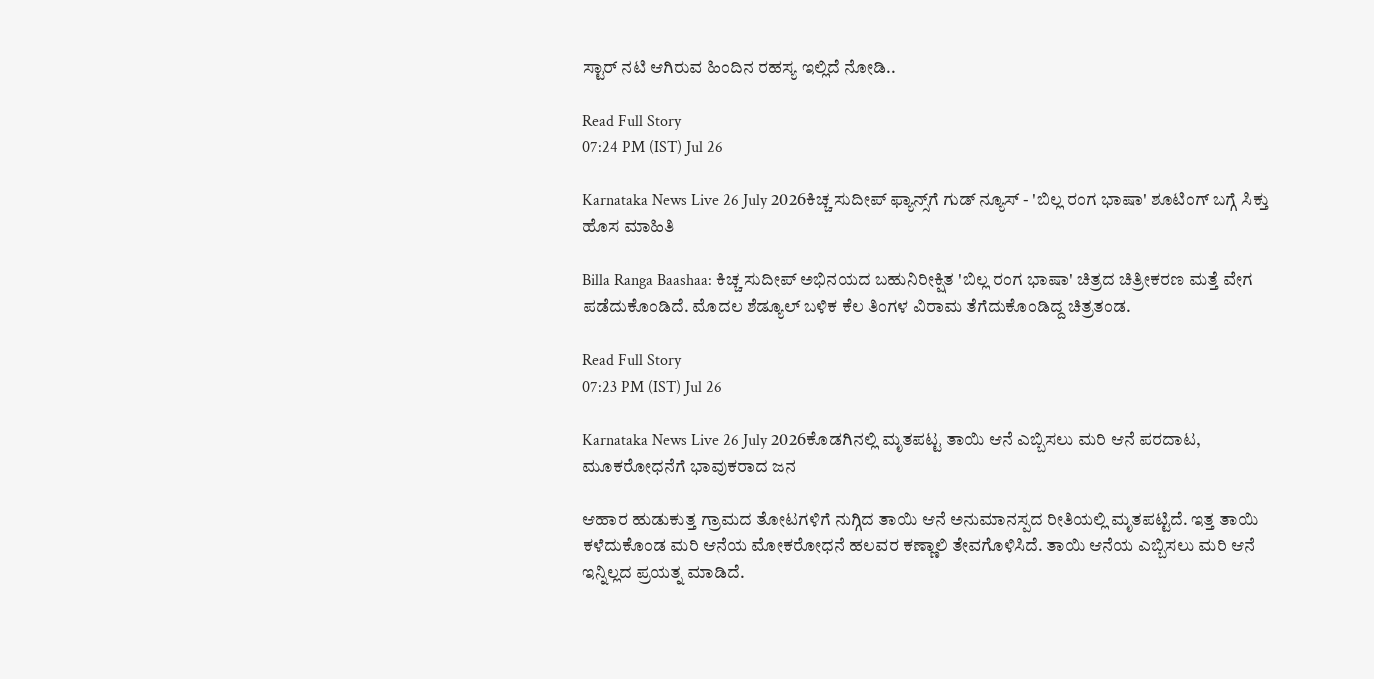ಸ್ಟಾರ್ ನಟಿ ಆಗಿರುವ ಹಿಂದಿನ ರಹಸ್ಯ ಇಲ್ಲಿದೆ ನೋಡಿ..

Read Full Story
07:24 PM (IST) Jul 26

Karnataka News Live 26 July 2026ಕಿಚ್ಚ ಸುದೀಪ್ ಫ್ಯಾನ್ಸ್‌ಗೆ ಗುಡ್ ನ್ಯೂಸ್ - 'ಬಿಲ್ಲ ರಂಗ ಭಾಷಾ' ಶೂಟಿಂಗ್ ಬಗ್ಗೆ ಸಿಕ್ತು ಹೊಸ ಮಾಹಿತಿ

Billa Ranga Baashaa: ಕಿಚ್ಚ ಸುದೀಪ್ ಅಭಿನಯದ ಬಹುನಿರೀಕ್ಷಿತ 'ಬಿಲ್ಲ ರಂಗ ಭಾಷಾ' ಚಿತ್ರದ ಚಿತ್ರೀಕರಣ ಮತ್ತೆ ವೇಗ ಪಡೆದುಕೊಂಡಿದೆ. ಮೊದಲ ಶೆಡ್ಯೂಲ್ ಬಳಿಕ ಕೆಲ ತಿಂಗಳ ವಿರಾಮ ತೆಗೆದುಕೊಂಡಿದ್ದ ಚಿತ್ರತಂಡ.

Read Full Story
07:23 PM (IST) Jul 26

Karnataka News Live 26 July 2026ಕೊಡಗಿನಲ್ಲಿ ಮೃತಪಟ್ಟ ತಾಯಿ ಆನೆ ಎಬ್ಬಿಸಲು ಮರಿ ಆನೆ ಪರದಾಟ, ಮೂಕರೋಧನೆಗೆ ಭಾವುಕರಾದ ಜನ

ಆಹಾರ ಹುಡುಕುತ್ತ ಗ್ರಾಮದ ತೋಟಗಳಿಗೆ ನುಗ್ಗಿದ ತಾಯಿ ಆನೆ ಅನುಮಾನಸ್ಪದ ರೀತಿಯಲ್ಲಿ ಮೃತಪಟ್ಟಿದೆ. ಇತ್ತ ತಾಯಿ ಕಳೆದುಕೊಂಡ ಮರಿ ಆನೆಯ ಮೋಕರೋಧನೆ ಹಲವರ ಕಣ್ಣಾಲಿ ತೇವಗೊಳಿಸಿದೆ. ತಾಯಿ ಆನೆಯ ಎಬ್ಬಿಸಲು ಮರಿ ಆನೆ ಇನ್ನಿಲ್ಲದ ಪ್ರಯತ್ನ ಮಾಡಿದೆ.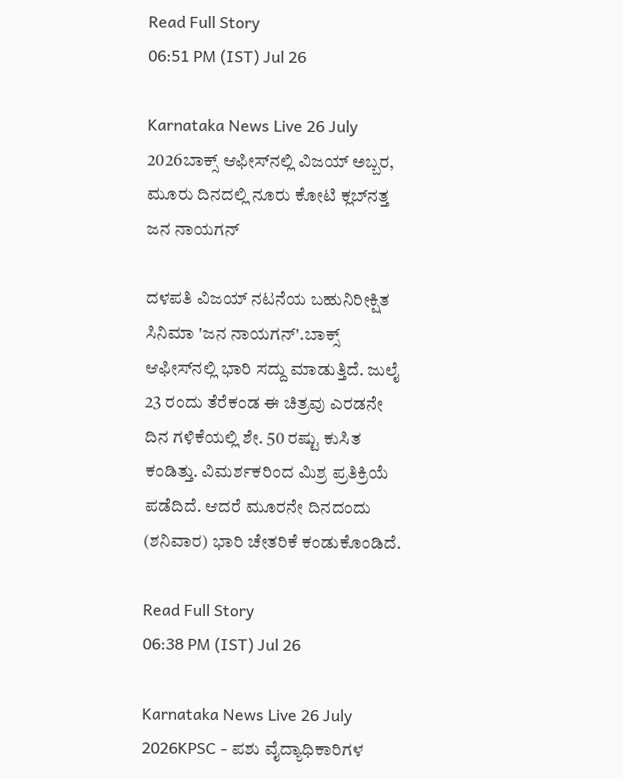Read Full Story
06:51 PM (IST) Jul 26

Karnataka News Live 26 July 2026ಬಾಕ್ಸ್ ಆಫೀಸ್‌ನಲ್ಲಿ ವಿಜಯ್ ಅಬ್ಬರ, ಮೂರು ದಿನದಲ್ಲಿ ನೂರು ಕೋಟಿ ಕ್ಲಬ್‌ನತ್ತ ಜನ ನಾಯಗನ್

ದಳಪತಿ ವಿಜಯ್ ನಟನೆಯ ಬಹುನಿರೀಕ್ಷಿತ ಸಿನಿಮಾ 'ಜನ ನಾಯಗನ್'.ಬಾಕ್ಸ್ ಆಫೀಸ್‌ನಲ್ಲಿ ಭಾರಿ ಸದ್ದು ಮಾಡುತ್ತಿದೆ. ಜುಲೈ 23 ರಂದು ತೆರೆಕಂಡ ಈ ಚಿತ್ರವು ಎರಡನೇ ದಿನ ಗಳಿಕೆಯಲ್ಲಿ ಶೇ. 50 ರಷ್ಟು ಕುಸಿತ ಕಂಡಿತ್ತು. ವಿಮರ್ಶಕರಿಂದ ಮಿಶ್ರ ಪ್ರತಿಕ್ರಿಯೆ ಪಡೆದಿದೆ. ಆದರೆ ಮೂರನೇ ದಿನದಂದು (ಶನಿವಾರ) ಭಾರಿ ಚೇತರಿಕೆ ಕಂಡುಕೊಂಡಿದೆ.

Read Full Story
06:38 PM (IST) Jul 26

Karnataka News Live 26 July 2026KPSC - ಪಶು ವೈದ್ಯಾಧಿಕಾರಿಗಳ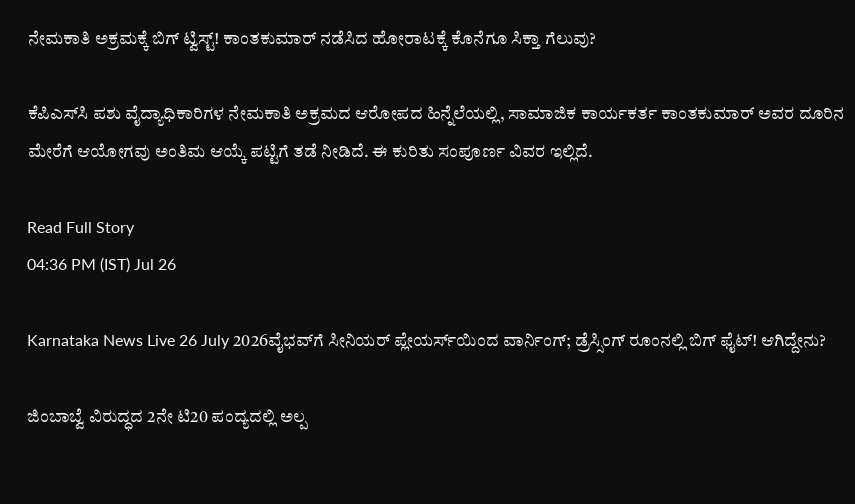ನೇಮಕಾತಿ ಅಕ್ರಮಕ್ಕೆ ಬಿಗ್ ಟ್ವಿಸ್ಟ್! ಕಾಂತಕುಮಾರ್ ನಡೆಸಿದ ಹೋರಾಟಕ್ಕೆ ಕೊನೆಗೂ ಸಿಕ್ತಾ ಗೆಲುವು?

ಕೆಪಿಎಸ್‍ಸಿ ಪಶು ವೈದ್ಯಾಧಿಕಾರಿಗಳ ನೇಮಕಾತಿ ಅಕ್ರಮದ ಆರೋಪದ ಹಿನ್ನೆಲೆಯಲ್ಲಿ, ಸಾಮಾಜಿಕ ಕಾರ್ಯಕರ್ತ ಕಾಂತಕುಮಾರ್ ಅವರ ದೂರಿನ ಮೇರೆಗೆ ಆಯೋಗವು ಅಂತಿಮ ಆಯ್ಕೆ ಪಟ್ಟಿಗೆ ತಡೆ ನೀಡಿದೆ. ಈ ಕುರಿತು ಸಂಪೂರ್ಣ ವಿವರ ಇಲ್ಲಿದೆ.

Read Full Story
04:36 PM (IST) Jul 26

Karnataka News Live 26 July 2026ವೈಭವ್‌ಗೆ ಸೀನಿಯರ್ ಪ್ಲೇಯರ್ಸ್‌ಯಿಂದ ವಾರ್ನಿಂಗ್; ಡ್ರೆಸ್ಸಿಂಗ್ ರೂಂನಲ್ಲಿ ಬಿಗ್‌ ಫೈಟ್‌! ಆಗಿದ್ದೇನು?

ಜಿಂಬಾಬ್ವೆ ವಿರುದ್ಧದ 2ನೇ ಟಿ20 ಪಂದ್ಯದಲ್ಲಿ ಅಲ್ಪ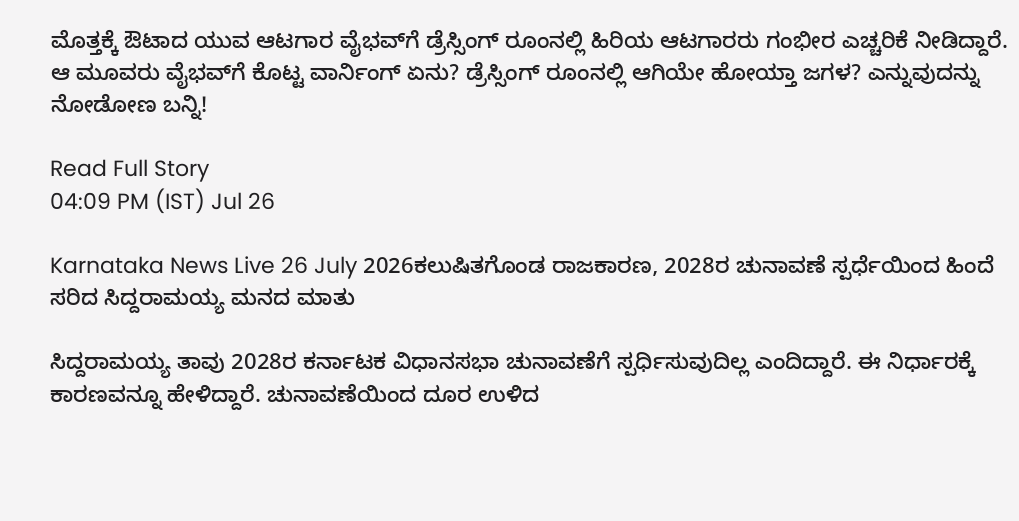ಮೊತ್ತಕ್ಕೆ ಔಟಾದ ಯುವ ಆಟಗಾರ ವೈಭವ್‌ಗೆ ಡ್ರೆಸ್ಸಿಂಗ್ ರೂಂನಲ್ಲಿ ಹಿರಿಯ ಆಟಗಾರರು ಗಂಭೀರ ಎಚ್ಚರಿಕೆ ನೀಡಿದ್ದಾರೆ. ಆ ಮೂವರು ವೈಭವ್‌ಗೆ ಕೊಟ್ಟ ವಾರ್ನಿಂಗ್‌ ಏನು? ಡ್ರೆಸ್ಸಿಂಗ್ ರೂಂನಲ್ಲಿ ಆಗಿಯೇ ಹೋಯ್ತಾ ಜಗಳ? ಎನ್ನುವುದನ್ನು ನೋಡೋಣ ಬನ್ನಿ!

Read Full Story
04:09 PM (IST) Jul 26

Karnataka News Live 26 July 2026ಕಲುಷಿತಗೊಂಡ ರಾಜಕಾರಣ, 2028ರ ಚುನಾವಣೆ ಸ್ಪರ್ಧೆಯಿಂದ ಹಿಂದೆ ಸರಿದ ಸಿದ್ದರಾಮಯ್ಯ ಮನದ ಮಾತು

ಸಿದ್ದರಾಮಯ್ಯ ತಾವು 2028ರ ಕರ್ನಾಟಕ ವಿಧಾನಸಭಾ ಚುನಾವಣೆಗೆ ಸ್ಪರ್ಧಿಸುವುದಿಲ್ಲ ಎಂದಿದ್ದಾರೆ. ಈ ನಿರ್ಧಾರಕ್ಕೆ ಕಾರಣವನ್ನೂ ಹೇಳಿದ್ದಾರೆ. ಚುನಾವಣೆಯಿಂದ ದೂರ ಉಳಿದ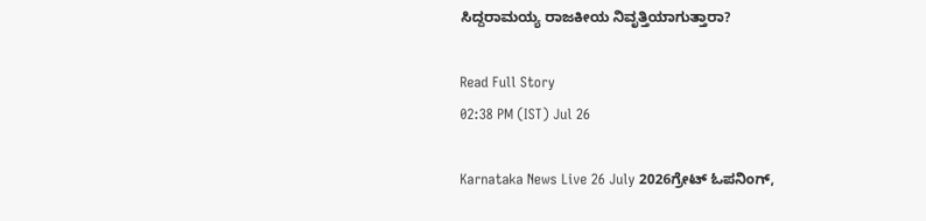ಸಿದ್ದರಾಮಯ್ಯ ರಾಜಕೀಯ ನಿವೃತ್ತಿಯಾಗುತ್ತಾರಾ?

Read Full Story
02:38 PM (IST) Jul 26

Karnataka News Live 26 July 2026ಗ್ರೇಟ್ ಓಪನಿಂಗ್,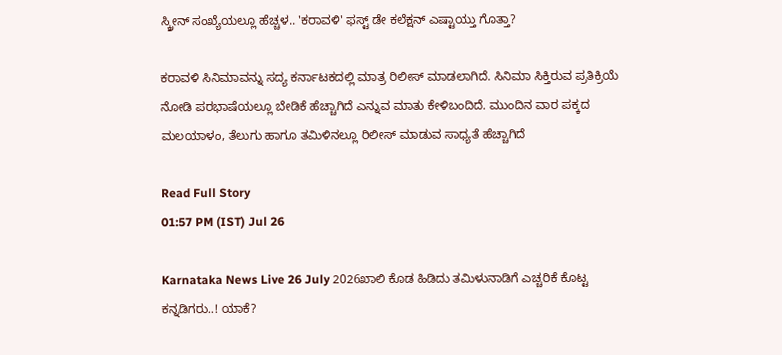ಸ್ಕ್ರೀನ್‌ ಸಂಖ್ಯೆಯಲ್ಲೂ ಹೆಚ್ಚಳ.. 'ಕರಾವಳಿ' ಫಸ್ಟ್ ಡೇ ಕಲೆಕ್ಷನ್ ಎಷ್ಟಾಯ್ತು ಗೊತ್ತಾ?

ಕರಾವಳಿ ಸಿನಿಮಾವನ್ನು ಸದ್ಯ ಕರ್ನಾಟಕದಲ್ಲಿ ಮಾತ್ರ ರಿಲೀಸ್ ಮಾಡಲಾಗಿದೆ. ಸಿನಿಮಾ ಸಿಕ್ತಿರುವ ಪ್ರತಿಕ್ರಿಯೆ ನೋಡಿ ಪರಭಾಷೆಯಲ್ಲೂ ಬೇಡಿಕೆ ಹೆಚ್ಚಾಗಿದೆ ಎನ್ನುವ ಮಾತು ಕೇಳಿಬಂದಿದೆ. ಮುಂದಿನ ವಾರ ಪಕ್ಕದ ಮಲಯಾಳಂ, ತೆಲುಗು ಹಾಗೂ ತಮಿಳಿನಲ್ಲೂ ರಿಲೀಸ್ ಮಾಡುವ ಸಾಧ್ಯತೆ ಹೆಚ್ಚಾಗಿದೆ

Read Full Story
01:57 PM (IST) Jul 26

Karnataka News Live 26 July 2026ಖಾಲಿ ಕೊಡ ಹಿಡಿದು ತಮಿಳುನಾಡಿಗೆ ಎಚ್ಚರಿಕೆ ಕೊಟ್ಟ ಕನ್ನಡಿಗರು..! ಯಾಕೆ?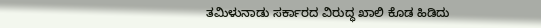ತಮಿಳುನಾಡು ಸರ್ಕಾರದ ವಿರುದ್ಧ ಖಾಲಿ ಕೊಡ ಹಿಡಿದು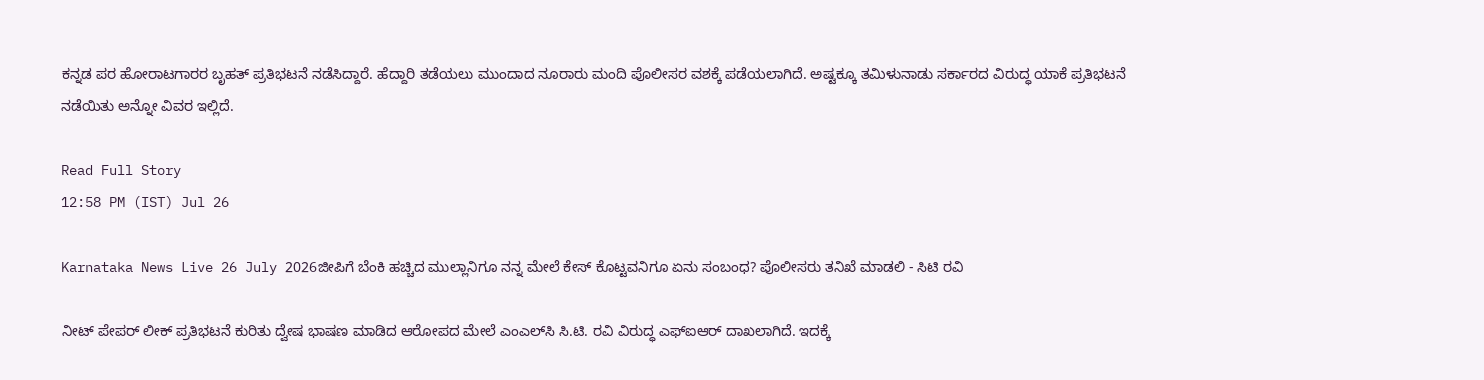ಕನ್ನಡ ಪರ ಹೋರಾಟಗಾರರ ಬೃಹತ್ ಪ್ರತಿಭಟನೆ ನಡೆಸಿದ್ದಾರೆ. ಹೆದ್ದಾರಿ ತಡೆಯಲು ಮುಂದಾದ ನೂರಾರು ಮಂದಿ ಪೊಲೀಸರ ವಶಕ್ಕೆ ಪಡೆಯಲಾಗಿದೆ. ಅಷ್ಟಕ್ಕೂ ತಮಿಳುನಾಡು ಸರ್ಕಾರದ ವಿರುದ್ಧ ಯಾಕೆ ಪ್ರತಿಭಟನೆ ನಡೆಯಿತು ಅನ್ನೋ ವಿವರ ಇಲ್ಲಿದೆ.

Read Full Story
12:58 PM (IST) Jul 26

Karnataka News Live 26 July 2026ಜೀಪಿಗೆ ಬೆಂಕಿ ಹಚ್ಚಿದ ಮುಲ್ಲಾನಿಗೂ ನನ್ನ ಮೇಲೆ ಕೇಸ್‌ ಕೊಟ್ಟವನಿಗೂ ಏನು ಸಂಬಂಧ? ಪೊಲೀಸರು ತನಿಖೆ ಮಾಡಲಿ - ಸಿಟಿ ರವಿ

ನೀಟ್ ಪೇಪರ್ ಲೀಕ್ ಪ್ರತಿಭಟನೆ ಕುರಿತು ದ್ವೇಷ ಭಾಷಣ ಮಾಡಿದ ಆರೋಪದ ಮೇಲೆ ಎಂಎಲ್‌ಸಿ ಸಿ.ಟಿ. ರವಿ ವಿರುದ್ಧ ಎಫ್‌ಐಆರ್ ದಾಖಲಾಗಿದೆ. ಇದಕ್ಕೆ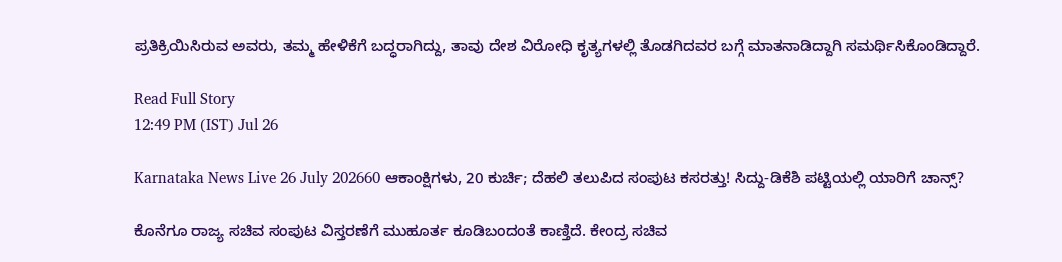ಪ್ರತಿಕ್ರಿಯಿಸಿರುವ ಅವರು, ತಮ್ಮ ಹೇಳಿಕೆಗೆ ಬದ್ಧರಾಗಿದ್ದು, ತಾವು ದೇಶ ವಿರೋಧಿ ಕೃತ್ಯಗಳಲ್ಲಿ ತೊಡಗಿದವರ ಬಗ್ಗೆ ಮಾತನಾಡಿದ್ದಾಗಿ ಸಮರ್ಥಿಸಿಕೊಂಡಿದ್ದಾರೆ.

Read Full Story
12:49 PM (IST) Jul 26

Karnataka News Live 26 July 202660 ಆಕಾಂಕ್ಷಿಗಳು, 20 ಕುರ್ಚಿ; ದೆಹಲಿ ತಲುಪಿದ ಸಂಪುಟ ಕಸರತ್ತು! ಸಿದ್ದು-ಡಿಕೆಶಿ ಪಟ್ಟಿಯಲ್ಲಿ ಯಾರಿಗೆ ಚಾನ್ಸ್?

ಕೊನೆಗೂ ರಾಜ್ಯ ಸಚಿವ ಸಂಪುಟ ವಿಸ್ತರಣೆಗೆ ಮುಹೂರ್ತ ಕೂಡಿಬಂದಂತೆ ಕಾಣ್ತಿದೆ. ಕೇಂದ್ರ ಸಚಿವ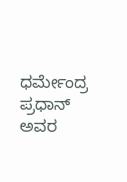ಧರ್ಮೇಂದ್ರ ಪ್ರಧಾನ್ ಅವರ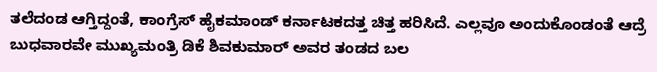ತಲೆದಂಡ ಆಗ್ತಿದ್ದಂತೆ, ಕಾಂಗ್ರೆಸ್ ಹೈಕಮಾಂಡ್ ಕರ್ನಾಟಕದತ್ತ ಚಿತ್ತ ಹರಿಸಿದೆ. ಎಲ್ಲವೂ ಅಂದುಕೊಂಡಂತೆ ಆದ್ರೆ ಬುಧವಾರವೇ ಮುಖ್ಯಮಂತ್ರಿ ಡಿಕೆ ಶಿವಕುಮಾರ್ ಅವರ ತಂಡದ ಬಲ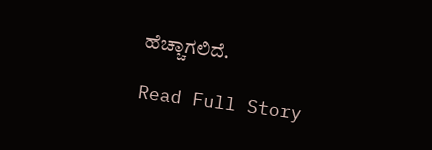ಹೆಚ್ಚಾಗಲಿದೆ.

Read Full Story